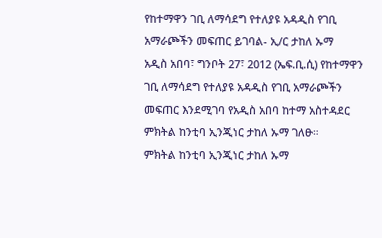የከተማዋን ገቢ ለማሳደግ የተለያዩ አዳዲስ የገቢ አማራጮችን መፍጠር ይገባል- ኢ/ር ታከለ ኡማ
አዲስ አበባ፣ ግንቦት 27፣ 2012 (ኤፍ.ቢ.ሲ) የከተማዋን ገቢ ለማሳደግ የተለያዩ አዳዲስ የገቢ አማራጮችን መፍጠር እንደሚገባ የአዲስ አበባ ከተማ አስተዳደር ምክትል ከንቲባ ኢንጂነር ታከለ ኡማ ገለፁ።
ምክትል ከንቲባ ኢንጂነር ታከለ ኡማ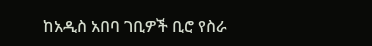ከአዲስ አበባ ገቢዎች ቢሮ የስራ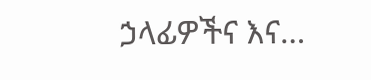ኃላፊዎችና እና…